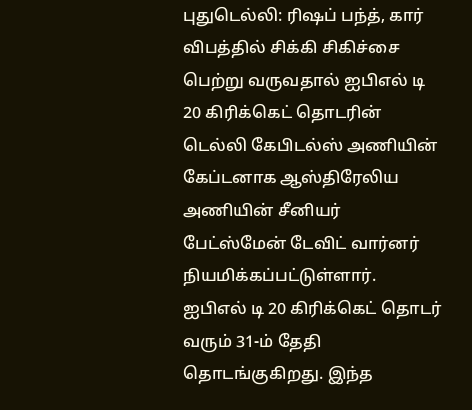புதுடெல்லி: ரிஷப் பந்த், கார் விபத்தில் சிக்கி சிகிச்சை பெற்று வருவதால் ஐபிஎல் டி 20 கிரிக்கெட் தொடரின் டெல்லி கேபிடல்ஸ் அணியின் கேப்டனாக ஆஸ்திரேலிய அணியின் சீனியர் பேட்ஸ்மேன் டேவிட் வார்னர் நியமிக்கப்பட்டுள்ளார்.
ஐபிஎல் டி 20 கிரிக்கெட் தொடர் வரும் 31-ம் தேதி தொடங்குகிறது. இந்த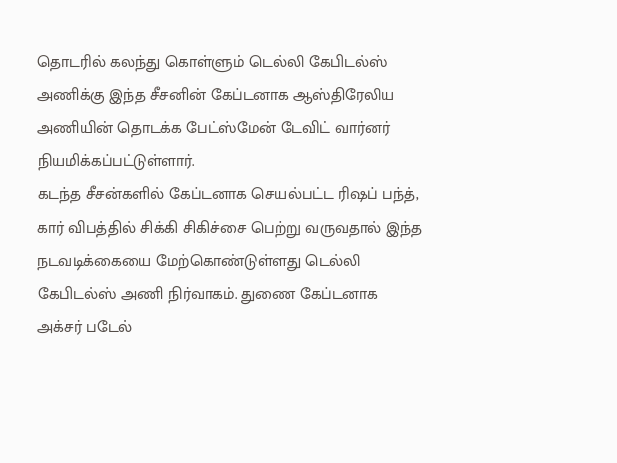தொடரில் கலந்து கொள்ளும் டெல்லி கேபிடல்ஸ் அணிக்கு இந்த சீசனின் கேப்டனாக ஆஸ்திரேலிய அணியின் தொடக்க பேட்ஸ்மேன் டேவிட் வார்னர் நியமிக்கப்பட்டுள்ளார்.
கடந்த சீசன்களில் கேப்டனாக செயல்பட்ட ரிஷப் பந்த், கார் விபத்தில் சிக்கி சிகிச்சை பெற்று வருவதால் இந்த நடவடிக்கையை மேற்கொண்டுள்ளது டெல்லி கேபிடல்ஸ் அணி நிர்வாகம். துணை கேப்டனாக அக்சர் படேல்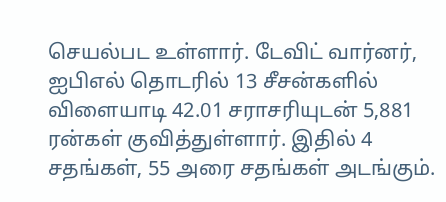செயல்பட உள்ளார். டேவிட் வார்னர், ஐபிஎல் தொடரில் 13 சீசன்களில் விளையாடி 42.01 சராசரியுடன் 5,881 ரன்கள் குவித்துள்ளார். இதில் 4 சதங்கள், 55 அரை சதங்கள் அடங்கும்.